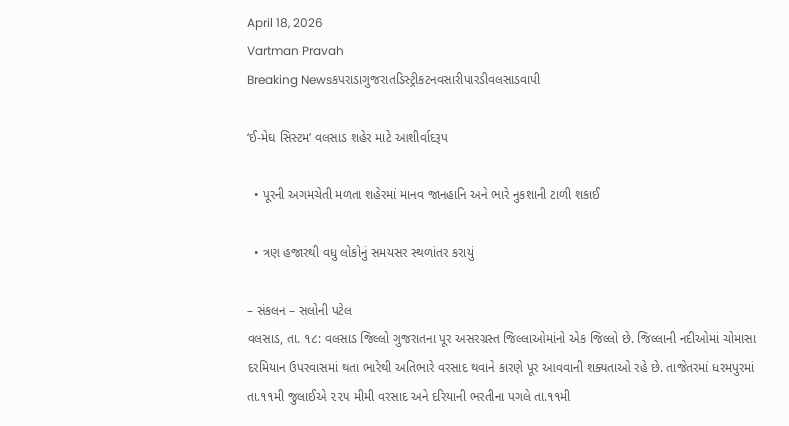April 18, 2026
Vartman Pravah
Breaking Newsકપરાડાગુજરાતડિસ્ટ્રીકટનવસારીપારડીવલસાડવાપી

‘ઈ-મેઘ સિસ્ટમ’ વલસાડ શહેર માટે આશીર્વાદરૂપ

  • પૂરની અગમચેતી મળતા શહેરમાં માનવ જાનહાનિ અને ભારે નુકશાની ટાળી શકાઈ

  • ત્રણ હજારથી વધુ લોકોનું સમયસર સ્થળાંતર કરાયું

– સંકલન – સલોની પટેલ
વલસાડ, તા. ૧૮: વલસાડ જિલ્લો ગુજરાતના પૂર અસરગ્રસ્ત જિલ્લાઓમાંનો એક જિલ્લો છે. જિલ્લાની નદીઓમાં ચોમાસા દરમિયાન ઉપરવાસમાં થતા ભારેથી અતિભારે વરસાદ થવાને કારણે પૂર આવવાની શક્યતાઓ રહે છે. તાજેતરમાં ધરમપુરમાં તા.૧૧મી જુલાઈએ ૨૨૫ મીમી વરસાદ અને દરિયાની ભરતીના પગલે તા.૧૧મી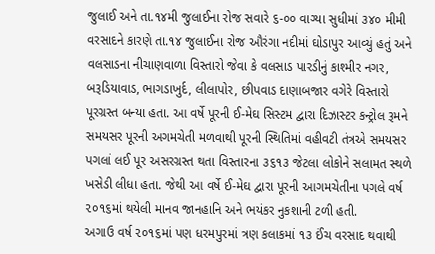જુલાઈ અને તા.૧૪મી જુલાઈના રોજ સવારે ૬-૦૦ વાગ્યા સુધીમાં ૩૪૦ મીમી વરસાદને કારણે તા.૧૪ જુલાઈના રોજ ઔરંગા નદીમાં ઘોડાપુર આવ્યું હતું અને વલસાડના નીચાણવાળા વિસ્તારો જેવા કે વલસાડ પારડીનું કાશ્મીર નગર, બરૂડિયાવાડ, ભાગડાખુર્દ, લીલાપોર, છીપવાડ દાણાબજાર વગેરે વિસ્તારો પૂરગ્રસ્ત બન્યા હતા. આ વર્ષે પૂરની ઈ-મેઘ સિસ્ટમ દ્વારા દિઝાસ્ટર કન્ટ્રોલ રૂમને સમયસર પૂરની અગમચેતી મળવાથી પૂરની સ્થિતિમાં વહીવટી તંત્રએ સમયસર પગલાં લઈ પૂર અસરગ્રસ્ત થતા વિસ્તારના ૩૬૧૩ જેટલા લોકોને સલામત સ્થળે ખસેડી લીધા હતા. જેથી આ વર્ષે ઈ-મેઘ દ્વારા પૂરની આગમચેતીના પગલે વર્ષ ૨૦૧૬માં થયેલી માનવ જાનહાનિ અને ભયંકર નુકશાની ટળી હતી.
અગાઉ વર્ષ ૨૦૧૬માં પણ ધરમપુરમાં ત્રણ કલાકમાં ૧૩ ઈંચ વરસાદ થવાથી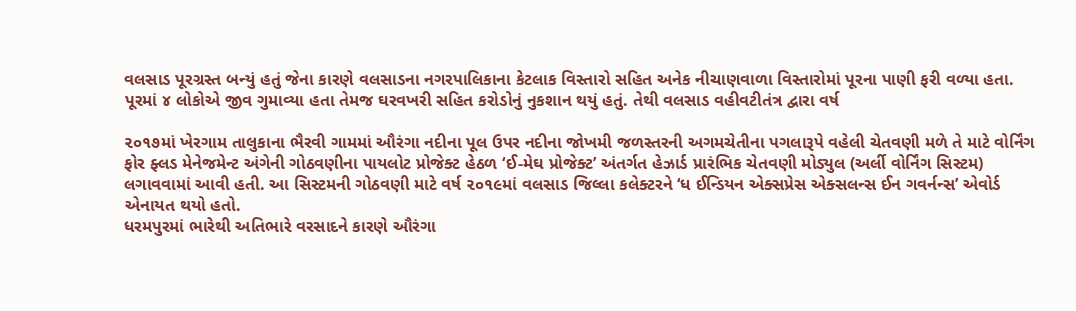વલસાડ પૂરગ્રસ્ત બન્યું હતું જેના કારણે વલસાડના નગરપાલિકાના કેટલાક વિસ્તારો સહિત અનેક નીચાણવાળા વિસ્તારોમાં પૂરના પાણી ફરી વળ્યા હતા. પૂરમાં ૪ લોકોએ જીવ ગુમાવ્યા હતા તેમજ ઘરવખરી સહિત કરોડોનું નુકશાન થયું હતું. તેથી વલસાડ વહીવટીતંત્ર દ્વારા વર્ષ

૨૦૧૭માં ખેરગામ તાલુકાના ભૈરવી ગામમાં ઔરંગા નદીના પૂલ ઉપર નદીના જોખમી જળસ્તરની અગમચેતીના પગલારૂપે વહેલી ચેતવણી મળે તે માટે વોર્નિંગ ફોર ફ્લડ મેનેજમેન્ટ અંગેની ગોઠવણીના પાયલોટ પ્રોજેક્ટ હેઠળ ‘ઈ-મેઘ પ્રોજેક્ટ’ અંતર્ગત હેઝાર્ડ પ્રારંભિક ચેતવણી મોડ્યુલ (અર્લી વોર્નિંગ સિસ્ટમ) લગાવવામાં આવી હતી. આ સિસ્ટમની ગોઠવણી માટે વર્ષ ૨૦૧૯માં વલસાડ જિલ્લા કલેક્ટરને ‘ધ ઈન્ડિયન એક્સપ્રેસ એક્સલન્સ ઈન ગવર્નન્સ’ એવોર્ડ એનાયત થયો હતો.
ધરમપુરમાં ભારેથી અતિભારે વરસાદને કારણે ઔરંગા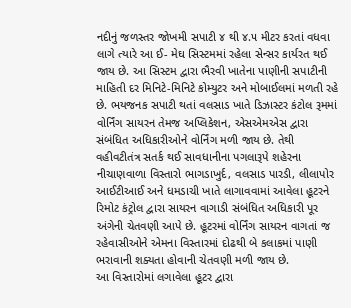નદીનું જળસ્તર જોખમી સપાટી ૪ થી ૪.૫ મીટર કરતાં વધવા લાગે ત્યારે આ ઈ- મેઘ સિસ્ટમમાં રહેલા સેન્સર કાર્યરત થઈ જાય છે. આ સિસ્ટમ દ્વારા ભૈરવી ખાતેના પાણીની સપાટીની માહિતી દર મિનિટે-મિનિટે કોમ્યુટર અને મોબાઈલમાં મળતી રહે છે. ભયજનક સપાટી થતાં વલસાડ ખાતે ડિઝાસ્ટર કંટોલ રૂમમાં વોર્નિંગ સાયરન તેમજ અપ્લિકેશન, એસએમએસ દ્વારા સંબંધિત અધિકારીઓને વોર્નિંગ મળી જાય છે. તેથી વહીવટીતંત્ર સતર્ક થઈ સાવધાનીના પગલારૂપે શહેરના નીચાણવાળા વિસ્તારો ભાગડાખુર્દ, વલસાડ પારડી, લીલાપોર આઈટીઆઈ અને ધમડાચી ખાતે લાગાવવામાં આવેલા હૂટરને રિમોટ કંટ્રોલ દ્વારા સાયરન વાગાડી સંબંધિત અધિકારી પૂર અંગેની ચેતવણી આપે છે. હૂટરમાં વોર્નિંગ સાયરન વાગતાં જ રહેવાસીઓને એમના વિસ્તારમાં દોઢથી બે કલાકમાં પાણી ભરાવાની શક્યતા હોવાની ચેતવણી મળી જાય છે.
આ વિસ્તારોમાં લગાવેલા હૂટર દ્વારા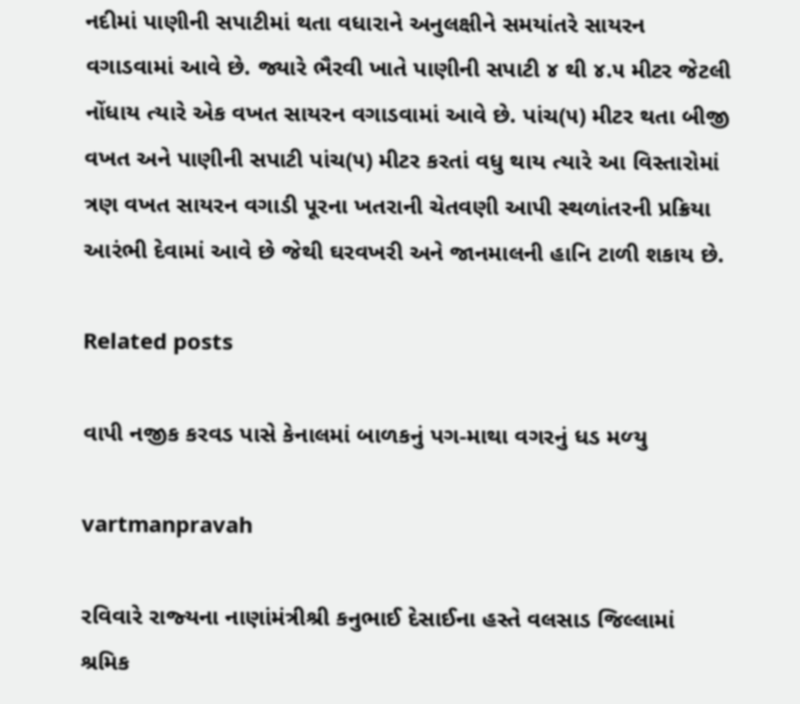નદીમાં પાણીની સપાટીમાં થતા વધારાને અનુલક્ષીને સમયાંતરે સાયરન વગાડવામાં આવે છે. જ્યારે ભૈરવી ખાતે પાણીની સપાટી ૪ થી ૪.૫ મીટર જેટલી નોંધાય ત્યારે એક વખત સાયરન વગાડવામાં આવે છે. પાંચ(૫) મીટર થતા બીજી વખત અને પાણીની સપાટી પાંચ(૫) મીટર કરતાં વધુ થાય ત્યારે આ વિસ્તારોમાં ત્રણ વખત સાયરન વગાડી પૂરના ખતરાની ચેતવણી આપી સ્થળાંતરની પ્રક્રિયા આરંભી દેવામાં આવે છે જેથી ઘરવખરી અને જાનમાલની હાનિ ટાળી શકાય છે.

Related posts

વાપી નજીક કરવડ પાસે કેનાલમાં બાળકનું પગ-માથા વગરનું ધડ મળ્‍યુ

vartmanpravah

રવિવારે રાજ્‍યના નાણાંમંત્રીશ્રી કનુભાઈ દેસાઈના હસ્‍તે વલસાડ જિલ્લામાં શ્રમિક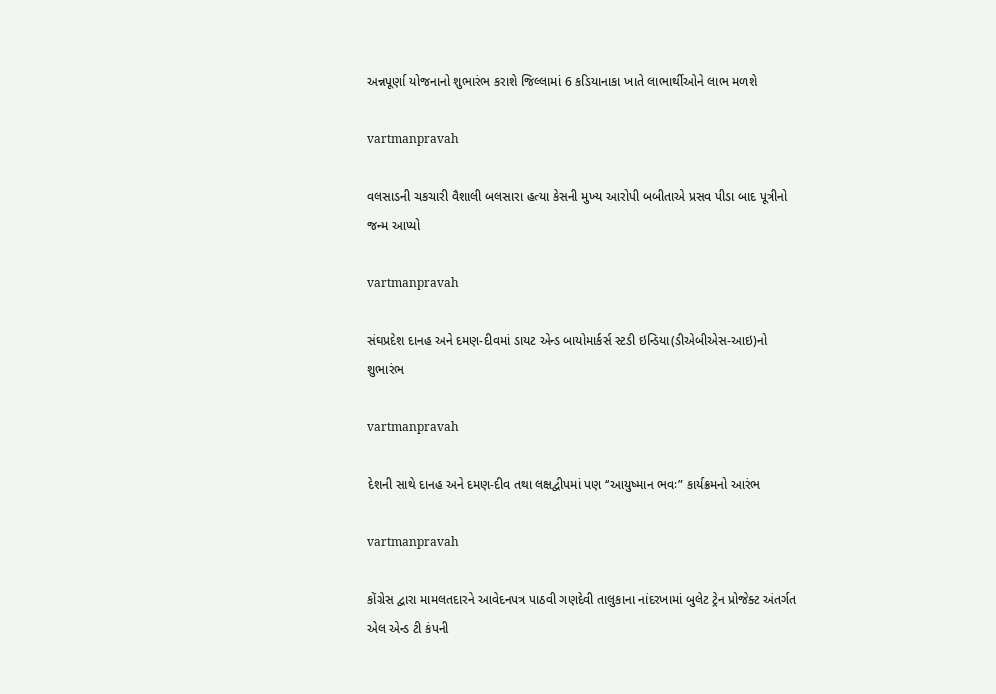અન્નપૂર્ણા યોજનાનો શુભારંભ કરાશે જિલ્‍લામાં 6 કડિયાનાકા ખાતે લાભાર્થીઓને લાભ મળશે

vartmanpravah

વલસાડની ચકચારી વૈશાલી બલસારા હત્‍યા કેસની મુખ્‍ય આરોપી બબીતાએ પ્રસવ પીડા બાદ પૂત્રીનો જન્‍મ આપ્‍યો

vartmanpravah

સંઘપ્રદેશ દાનહ અને દમણ-દીવમાં ડાયટ એન્‍ડ બાયોમાર્કર્સ સ્‍ટડી ઇન્‍ડિયા(ડીએબીએસ-આઇ)નો શુભારંભ

vartmanpravah

દેશની સાથે દાનહ અને દમણ-દીવ તથા લક્ષદ્વીપમાં પણ ‘‘આયુષ્‍માન ભવઃ” કાર્યક્રમનો આરંભ

vartmanpravah

કોંગ્રેસ દ્વારા મામલતદારને આવેદનપત્ર પાઠવી ગણદેવી તાલુકાના નાંદરખામાં બુલેટ ટ્રેન પ્રોજેક્‍ટ અંતર્ગત એલ એન્‍ડ ટી કંપની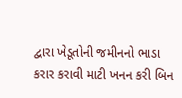દ્વારા ખેડૂતોની જમીનનો ભાડા કરાર કરાવી માટી ખનન કરી બિન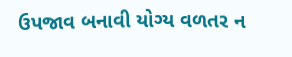ઉપજાવ બનાવી યોગ્‍ય વળતર ન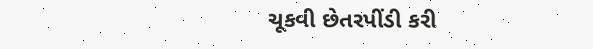ચૂકવી છેતરપીંડી કરી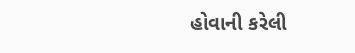હોવાની કરેલી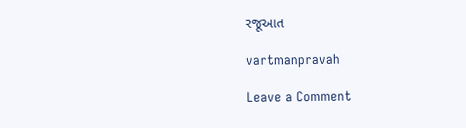રજૂઆત

vartmanpravah

Leave a Comment